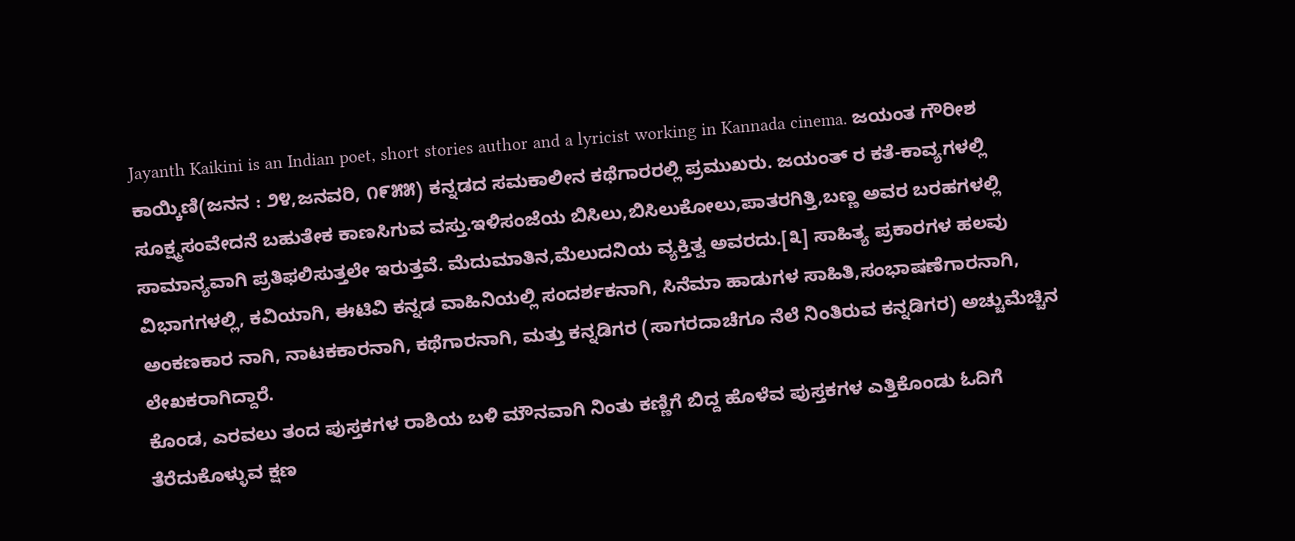Jayanth Kaikini is an Indian poet, short stories author and a lyricist working in Kannada cinema. ಜಯಂತ ಗೌರೀಶ ಕಾಯ್ಕಿಣಿ(ಜನನ : ೨೪,ಜನವರಿ, ೧೯೫೫) ಕನ್ನಡದ ಸಮಕಾಲೀನ ಕಥೆಗಾರರಲ್ಲಿ ಪ್ರಮುಖರು. ಜಯಂತ್ ರ ಕತೆ-ಕಾವ್ಯಗಳಲ್ಲಿ ಸೂಕ್ಷ್ಮಸಂವೇದನೆ ಬಹುತೇಕ ಕಾಣಸಿಗುವ ವಸ್ತು.ಇಳಿಸಂಜೆಯ ಬಿಸಿಲು,ಬಿಸಿಲುಕೋಲು,ಪಾತರಗಿತ್ತಿ,ಬಣ್ಣ ಅವರ ಬರಹಗಳಲ್ಲಿ ಸಾಮಾನ್ಯವಾಗಿ ಪ್ರತಿಫಲಿಸುತ್ತಲೇ ಇರುತ್ತವೆ. ಮೆದುಮಾತಿನ,ಮೆಲುದನಿಯ ವ್ಯಕ್ತಿತ್ವ ಅವರದು.[೩] ಸಾಹಿತ್ಯ ಪ್ರಕಾರಗಳ ಹಲವು ವಿಭಾಗಗಳಲ್ಲಿ, ಕವಿಯಾಗಿ, ಈಟಿವಿ ಕನ್ನಡ ವಾಹಿನಿಯಲ್ಲಿ ಸಂದರ್ಶಕನಾಗಿ, ಸಿನೆಮಾ ಹಾಡುಗಳ ಸಾಹಿತಿ,ಸಂಭಾಷಣೆಗಾರನಾಗಿ, ಅಂಕಣಕಾರ ನಾಗಿ, ನಾಟಕಕಾರನಾಗಿ, ಕಥೆಗಾರನಾಗಿ, ಮತ್ತು ಕನ್ನಡಿಗರ (ಸಾಗರದಾಚೆಗೂ ನೆಲೆ ನಿಂತಿರುವ ಕನ್ನಡಿಗರ) ಅಚ್ಚುಮೆಚ್ಚಿನ ಲೇಖಕರಾಗಿದ್ದಾರೆ.
ಕೊಂಡ, ಎರವಲು ತಂದ ಪುಸ್ತಕಗಳ ರಾಶಿಯ ಬಳಿ ಮೌನವಾಗಿ ನಿಂತು ಕಣ್ಣಿಗೆ ಬಿದ್ದ ಹೊಳೆವ ಪುಸ್ತಕಗಳ ಎತ್ತಿಕೊಂಡು ಓದಿಗೆ ತೆರೆದುಕೊಳ್ಳುವ ಕ್ಷಣ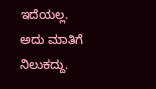ಇದೆಯಲ್ಲ. ಅದು ಮಾತಿಗೆ ನಿಲುಕದ್ದು.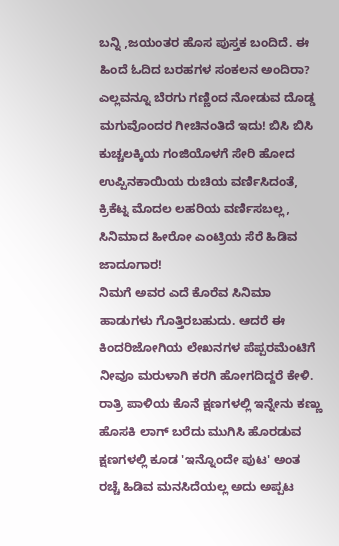ಬನ್ನಿ ,ಜಯಂತರ ಹೊಸ ಪುಸ್ತಕ ಬಂದಿದೆ. ಈ ಹಿಂದೆ ಓದಿದ ಬರಹಗಳ ಸಂಕಲನ ಅಂದಿರಾ? ಎಲ್ಲವನ್ನೂ ಬೆರಗು ಗಣ್ಣಿಂದ ನೋಡುವ ದೊಡ್ಡ ಮಗುವೊಂದರ ಗೀಚಿನಂತಿದೆ ಇದು! ಬಿಸಿ ಬಿಸಿ ಕುಚ್ಚಲಕ್ಕಿಯ ಗಂಜಿಯೊಳಗೆ ಸೇರಿ ಹೋದ ಉಪ್ಪಿನಕಾಯಿಯ ರುಚಿಯ ವರ್ಣಿಸಿದಂತೆ, ಕ್ರಿಕೆಟ್ನ ಮೊದಲ ಲಹರಿಯ ವರ್ಣಿಸಬಲ್ಲ, ಸಿನಿಮಾದ ಹೀರೋ ಎಂಟ್ರಿಯ ಸೆರೆ ಹಿಡಿವ ಜಾದೂಗಾರ!
ನಿಮಗೆ ಅವರ ಎದೆ ಕೊರೆವ ಸಿನಿಮಾ ಹಾಡುಗಳು ಗೊತ್ತಿರಬಹುದು. ಆದರೆ ಈ ಕಿಂದರಿಜೋಗಿಯ ಲೇಖನಗಳ ಪೆಪ್ಪರಮೆಂಟಿಗೆ ನೀವೂ ಮರುಳಾಗಿ ಕರಗಿ ಹೋಗದಿದ್ದರೆ ಕೇಳಿ. ರಾತ್ರಿ ಪಾಳಿಯ ಕೊನೆ ಕ್ಷಣಗಳಲ್ಲಿ ಇನ್ನೇನು ಕಣ್ಣು ಹೊಸಕಿ ಲಾಗ್ ಬರೆದು ಮುಗಿಸಿ ಹೊರಡುವ ಕ್ಷಣಗಳಲ್ಲಿ ಕೂಡ 'ಇನ್ನೊಂದೇ ಪುಟ' ಅಂತ ರಚ್ಚೆ ಹಿಡಿವ ಮನಸಿದೆಯಲ್ಲ ಅದು ಅಪ್ಪಟ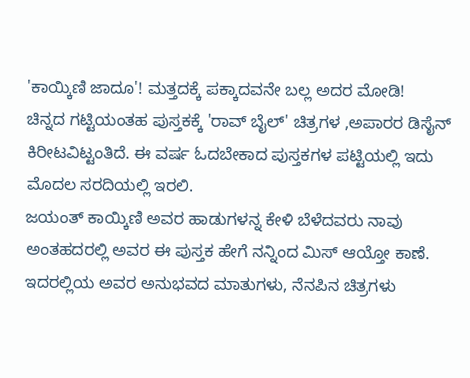'ಕಾಯ್ಕಿಣಿ ಜಾದೂ'! ಮತ್ತದಕ್ಕೆ ಪಕ್ಕಾದವನೇ ಬಲ್ಲ ಅದರ ಮೋಡಿ!
ಚಿನ್ನದ ಗಟ್ಟಿಯಂತಹ ಪುಸ್ತಕಕ್ಕೆ 'ರಾವ್ ಬೈಲ್' ಚಿತ್ರಗಳ ,ಅಪಾರರ ಡಿಸೈನ್ ಕಿರೀಟವಿಟ್ಟಂತಿದೆ. ಈ ವರ್ಷ ಓದಬೇಕಾದ ಪುಸ್ತಕಗಳ ಪಟ್ಟಿಯಲ್ಲಿ ಇದು ಮೊದಲ ಸರದಿಯಲ್ಲಿ ಇರಲಿ.
ಜಯಂತ್ ಕಾಯ್ಕಿಣಿ ಅವರ ಹಾಡುಗಳನ್ನ ಕೇಳಿ ಬೆಳೆದವರು ನಾವು ಅಂತಹದರಲ್ಲಿ ಅವರ ಈ ಪುಸ್ತಕ ಹೇಗೆ ನನ್ನಿಂದ ಮಿಸ್ ಆಯ್ತೋ ಕಾಣೆ. ಇದರಲ್ಲಿಯ ಅವರ ಅನುಭವದ ಮಾತುಗಳು, ನೆನಪಿನ ಚಿತ್ರಗಳು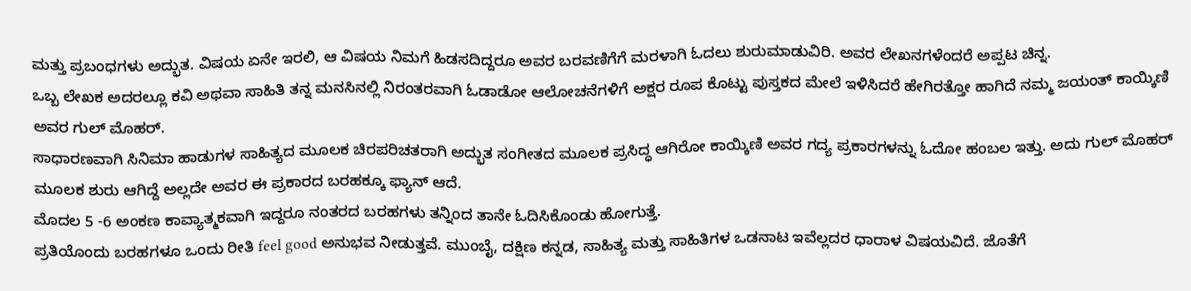ಮತ್ತು ಪ್ರಬಂಧಗಳು ಅದ್ಭುತ. ವಿಷಯ ಏನೇ ಇರಲಿ, ಆ ವಿಷಯ ನಿಮಗೆ ಹಿಡಸದಿದ್ದರೂ ಅವರ ಬರವಣಿಗೆಗೆ ಮರಳಾಗಿ ಓದಲು ಶುರುಮಾಡುವಿರಿ. ಅವರ ಲೇಖನಗಳೆಂದರೆ ಅಪ್ಪಟ ಚಿನ್ನ.
ಒಬ್ಬ ಲೇಖಕ ಅದರಲ್ಲೂ ಕವಿ ಅಥವಾ ಸಾಹಿತಿ ತನ್ನ ಮನಸಿನಲ್ಲಿ ನಿರಂತರವಾಗಿ ಓಡಾಡೋ ಆಲೋಚನೆಗಳಿಗೆ ಅಕ್ಷರ ರೂಪ ಕೊಟ್ಟು ಪುಸ್ತಕದ ಮೇಲೆ ಇಳಿಸಿದರೆ ಹೇಗಿರತ್ತೋ ಹಾಗಿದೆ ನಮ್ಮ ಜಯಂತ್ ಕಾಯ್ಕಿಣಿ ಅವರ ಗುಲ್ ಮೊಹರ್.
ಸಾಧಾರಣವಾಗಿ ಸಿನಿಮಾ ಹಾಡುಗಳ ಸಾಹಿತ್ಯದ ಮೂಲಕ ಚಿರಪರಿಚತರಾಗಿ ಅದ್ಭುತ ಸಂಗೀತದ ಮೂಲಕ ಪ್ರಸಿದ್ಧ ಆಗಿರೋ ಕಾಯ್ಕಿಣಿ ಅವರ ಗದ್ಯ ಪ್ರಕಾರಗಳನ್ನು ಓದೋ ಹಂಬಲ ಇತ್ತು. ಅದು ಗುಲ್ ಮೊಹರ್ ಮೂಲಕ ಶುರು ಆಗಿದ್ದೆ ಅಲ್ಲದೇ ಅವರ ಈ ಪ್ರಕಾರದ ಬರಹಕ್ಕೂ ಫ್ಯಾನ್ ಆದೆ.
ಮೊದಲ 5 -6 ಅಂಕಣ ಕಾವ್ಯಾತ್ಮಕವಾಗಿ ಇದ್ದರೂ ನಂತರದ ಬರಹಗಳು ತನ್ನಿಂದ ತಾನೇ ಓದಿಸಿಕೊಂಡು ಹೋಗುತ್ತೆ.
ಪ್ರತಿಯೊಂದು ಬರಹಗಳೂ ಒಂದು ರೀತಿ feel good ಅನುಭವ ನೀಡುತ್ತವೆ. ಮುಂಬೈ, ದಕ್ಷಿಣ ಕನ್ನಡ, ಸಾಹಿತ್ಯ ಮತ್ತು ಸಾಹಿತಿಗಳ ಒಡನಾಟ ಇವೆಲ್ಲದರ ಧಾರಾಳ ವಿಷಯವಿದೆ. ಜೊತೆಗೆ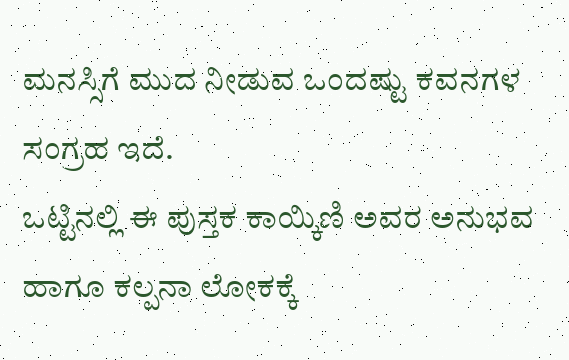ಮನಸ್ಸಿಗೆ ಮುದ ನೀಡುವ ಒಂದಷ್ಟು ಕವನಗಳ ಸಂಗ್ರಹ ಇದೆ.
ಒಟ್ಟಿನಲ್ಲಿ ಈ ಪುಸ್ತಕ ಕಾಯ್ಕಿಣಿ ಅವರ ಅನುಭವ ಹಾಗೂ ಕಲ್ಪನಾ ಲೋಕಕ್ಕೆ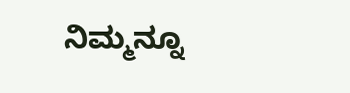ನಿಮ್ಮನ್ನೂ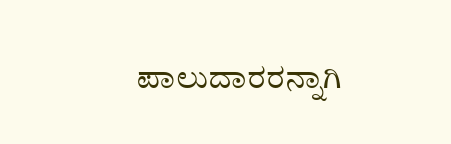ಪಾಲುದಾರರನ್ನಾಗಿ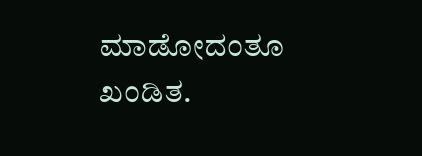ಮಾಡೋದಂತೂ ಖಂಡಿತ.